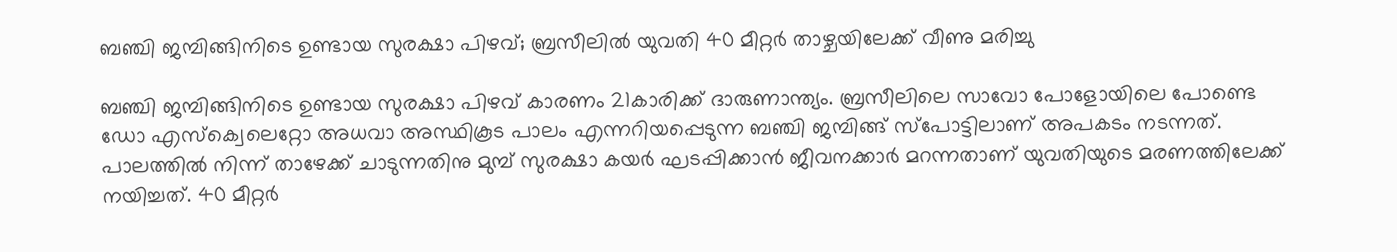ബഞ്ചി ജമ്പിങ്ങിനിടെ ഉണ്ടായ സുരക്ഷാ പിഴവ്; ബ്രസീലിൽ യുവതി 40 മീറ്റർ താഴ്ചയിലേക്ക് വീണു മരിച്ചു

ബഞ്ചി ജമ്പിങ്ങിനിടെ ഉണ്ടായ സുരക്ഷാ പിഴവ് കാരണം 21കാരിക്ക് ദാരുണാന്ത്യം. ബ്രസീലിലെ സാവോ പോളോയിലെ പോണ്ടെ ഡോ എസ്ക്വെലെറ്റോ അധവാ അസ്ഥികൂട പാലം എന്നറിയപ്പെടുന്ന ബഞ്ചി ജമ്പിങ്ങ് സ്പോട്ടിലാണ് അപകടം നടന്നത്. പാലത്തിൽ നിന്ന് താഴേക്ക് ചാടുന്നതിനു മുമ്പ് സുരക്ഷാ കയർ ഘടപ്പിക്കാൻ ജീവനക്കാർ മറന്നതാണ് യുവതിയുടെ മരണത്തിലേക്ക് നയിച്ചത്. 40 മീറ്റർ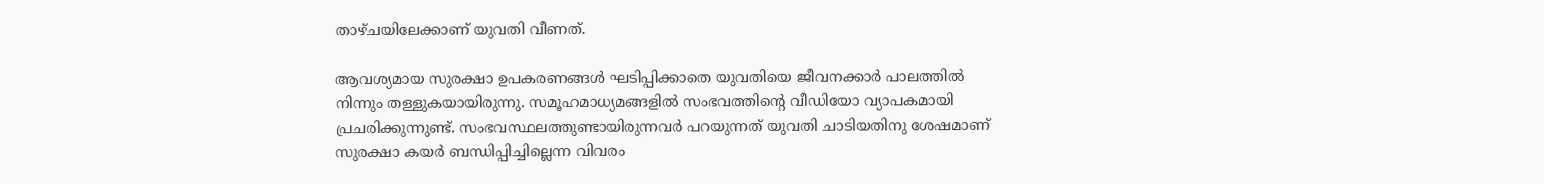താഴ്ചയിലേക്കാണ് യുവതി വീണത്.

ആവശ്യമായ സുരക്ഷാ ഉപകരണങ്ങൾ ഘടിപ്പിക്കാതെ യുവതിയെ ജീവനക്കാർ പാലത്തിൽ നിന്നും തള്ളുകയായിരുന്നു. സമൂഹമാധ്യമങ്ങളിൽ സംഭവത്തിന്‍റെ വീഡിയോ വ്യാപകമായി പ്രചരിക്കുന്നുണ്ട്. സംഭവസ്ഥലത്തുണ്ടായിരുന്നവർ പറ‍യുന്നത് യുവതി ചാടിയതിനു ശേഷമാണ് സുരക്ഷാ കയർ ബന്ധിപ്പിച്ചില്ലെന്ന വിവരം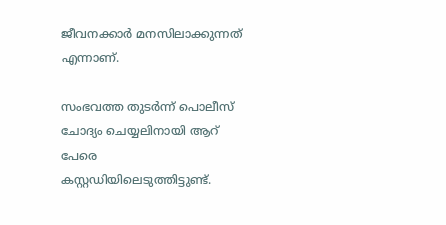ജീവനക്കാർ മനസിലാക്കുന്നത് എന്നാണ്.

സംഭവത്ത തുടർന്ന് പൊലീസ് ചോദ്യം ചെയ്യലിനായി ആറ് പേരെ കസ്റ്റഡിയിലെടുത്തിട്ടുണ്ട്.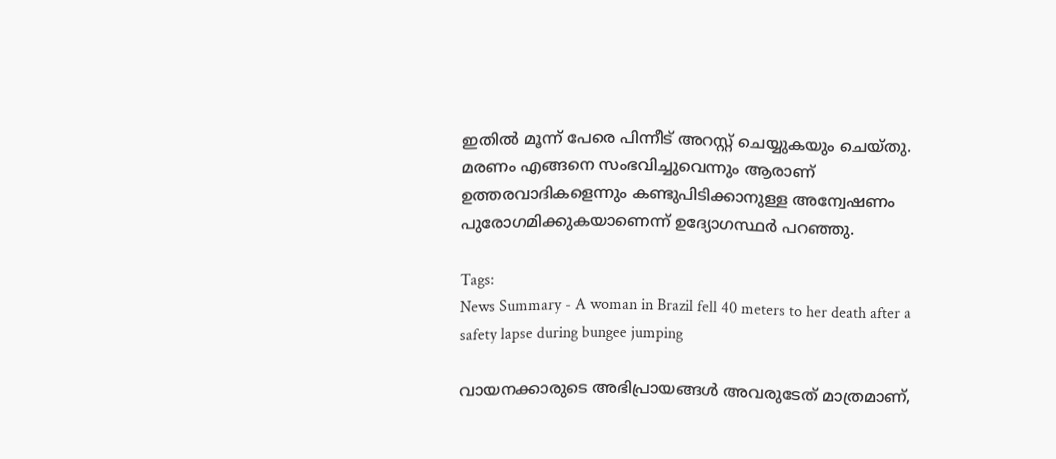ഇതിൽ മൂന്ന് പേരെ പിന്നീട് അറസ്റ്റ് ചെയ്യുകയും ചെയ്തു. മരണം എങ്ങനെ സംഭവിച്ചുവെന്നും ആരാണ് ഉത്തരവാദികളെന്നും കണ്ടുപിടിക്കാനുള്ള അന്വേഷണം പുരോഗമിക്കുകയാണെന്ന് ഉദ്യോഗസ്ഥർ പറഞ്ഞു.

Tags:
News Summary - A woman in Brazil fell 40 meters to her death after a safety lapse during bungee jumping

വായനക്കാരുടെ അഭിപ്രായങ്ങള്‍ അവരുടേത് മാത്രമാണ്,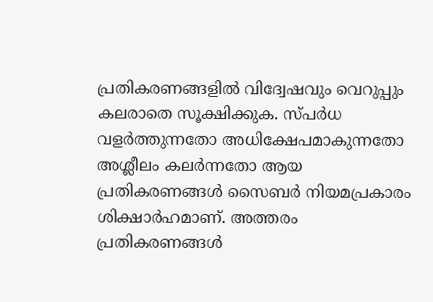പ്രതികരണങ്ങളിൽ വിദ്വേഷവും വെറുപ്പും കലരാതെ സൂക്ഷിക്കുക. സ്പർധ വളർത്തുന്നതോ അധിക്ഷേപമാകുന്നതോ അശ്ലീലം കലർന്നതോ ആയ പ്രതികരണങ്ങൾ സൈബർ നിയമപ്രകാരം ശിക്ഷാർഹമാണ്. അത്തരം പ്രതികരണങ്ങൾ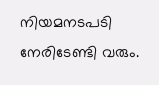നിയമനടപടി നേരിടേണ്ടി വരും.